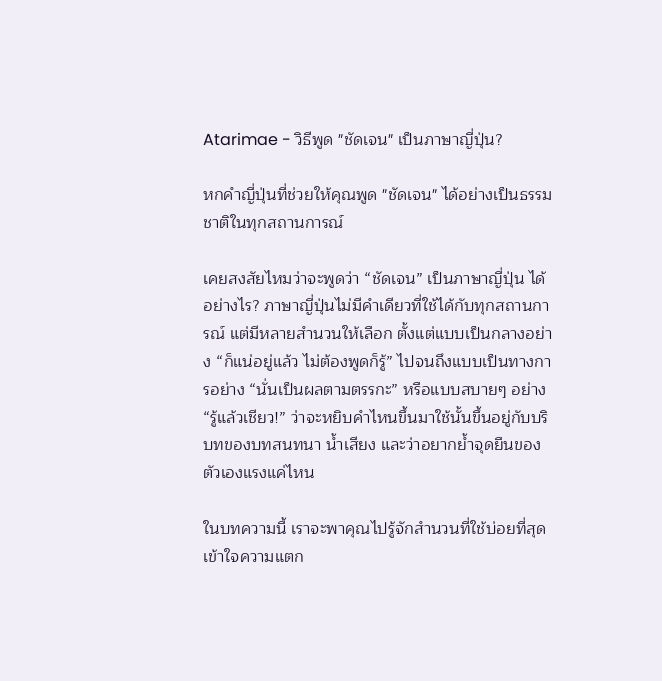Atarimae - วิธีพูด "ชัดเจน" เป็นภาษาญี่ปุ่น?

หกคำญี่ปุ่นที่ช่วยให้คุณพูด "ชัดเจน" ได้อย่างเป็นธรรมชาติในทุกสถานการณ์

เคยสงสัยไหมว่าจะพูดว่า “ชัดเจน” เป็นภาษาญี่ปุ่น ได้อย่างไร? ภาษาญี่ปุ่นไม่มีคำเดียวที่ใช้ได้กับทุกสถานการณ์ แต่มีหลายสำนวนให้เลือก ตั้งแต่แบบเป็นกลางอย่าง “ก็แน่อยู่แล้ว ไม่ต้องพูดก็รู้” ไปจนถึงแบบเป็นทางการอย่าง “นั่นเป็นผลตามตรรกะ” หรือแบบสบายๆ อย่าง “รู้แล้วเชียว!” ว่าจะหยิบคำไหนขึ้นมาใช้นั้นขึ้นอยู่กับบริบทของบทสนทนา น้ำเสียง และว่าอยากย้ำจุดยืนของตัวเองแรงแค่ไหน

ในบทความนี้ เราจะพาคุณไปรู้จักสำนวนที่ใช้บ่อยที่สุด เข้าใจความแตก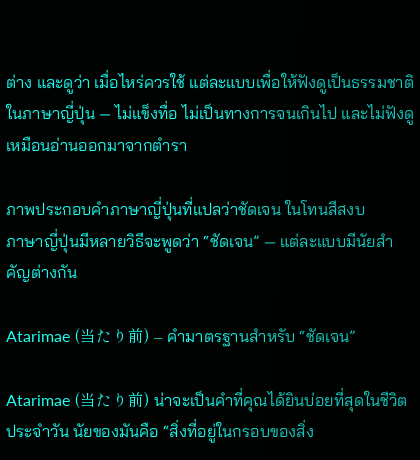ต่าง และดูว่า เมื่อไหร่ควรใช้ แต่ละแบบเพื่อให้ฟังดูเป็นธรรมชาติในภาษาญี่ปุ่น — ไม่แข็งทื่อ ไม่เป็นทางการจนเกินไป และไม่ฟังดูเหมือนอ่านออกมาจากตำรา

ภาพประกอบคำภาษาญี่ปุ่นที่แปลว่าชัดเจน ในโทนสีสงบ
ภาษาญี่ปุ่นมีหลายวิธีจะพูดว่า “ชัดเจน” — แต่ละแบบมีนัยสำคัญต่างกัน

Atarimae (当たり前) – คำมาตรฐานสำหรับ “ชัดเจน”

Atarimae (当たり前) น่าจะเป็นคำที่คุณได้ยินบ่อยที่สุดในชีวิตประจำวัน นัยของมันคือ “สิ่งที่อยู่ในกรอบของสิ่ง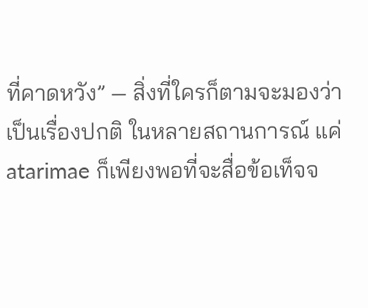ที่คาดหวัง” — สิ่งที่ใครก็ตามจะมองว่าเป็นเรื่องปกติ ในหลายสถานการณ์ แค่ atarimae ก็เพียงพอที่จะสื่อข้อเท็จจ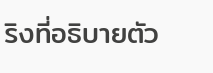ริงที่อธิบายตัว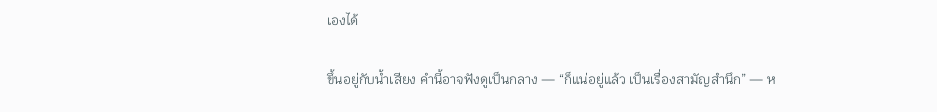เองได้

ขึ้นอยู่กับน้ำเสียง คำนี้อาจฟังดูเป็นกลาง — “ก็แน่อยู่แล้ว เป็นเรื่องสามัญสำนึก” — ห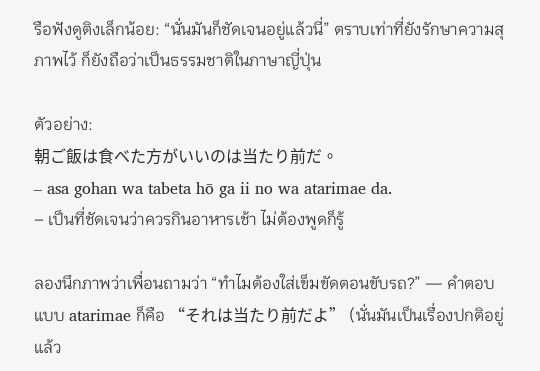รือฟังดูติงเล็กน้อย: “นั่นมันก็ชัดเจนอยู่แล้วนี่” ตราบเท่าที่ยังรักษาความสุภาพไว้ ก็ยังถือว่าเป็นธรรมชาติในภาษาญี่ปุ่น

ตัวอย่าง:
朝ご飯は食べた方がいいのは当たり前だ。
– asa gohan wa tabeta hō ga ii no wa atarimae da.
– เป็นที่ชัดเจนว่าควรกินอาหารเช้า ไม่ต้องพูดก็รู้

ลองนึกภาพว่าเพื่อนถามว่า “ทำไมต้องใส่เข็มขัดตอนขับรถ?” — คำตอบแบบ atarimae ก็คือ “それは当たり前だよ” (นั่นมันเป็นเรื่องปกติอยู่แล้ว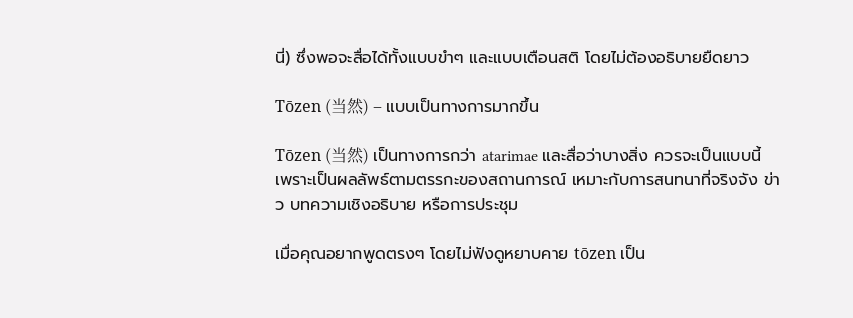นี่) ซึ่งพอจะสื่อได้ทั้งแบบขำๆ และแบบเตือนสติ โดยไม่ต้องอธิบายยืดยาว

Tōzen (当然) – แบบเป็นทางการมากขึ้น

Tōzen (当然) เป็นทางการกว่า atarimae และสื่อว่าบางสิ่ง ควรจะเป็นแบบนี้ เพราะเป็นผลลัพธ์ตามตรรกะของสถานการณ์ เหมาะกับการสนทนาที่จริงจัง ข่าว บทความเชิงอธิบาย หรือการประชุม

เมื่อคุณอยากพูดตรงๆ โดยไม่ฟังดูหยาบคาย tōzen เป็น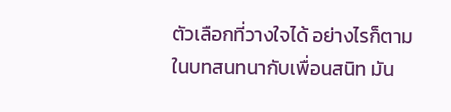ตัวเลือกที่วางใจได้ อย่างไรก็ตาม ในบทสนทนากับเพื่อนสนิท มัน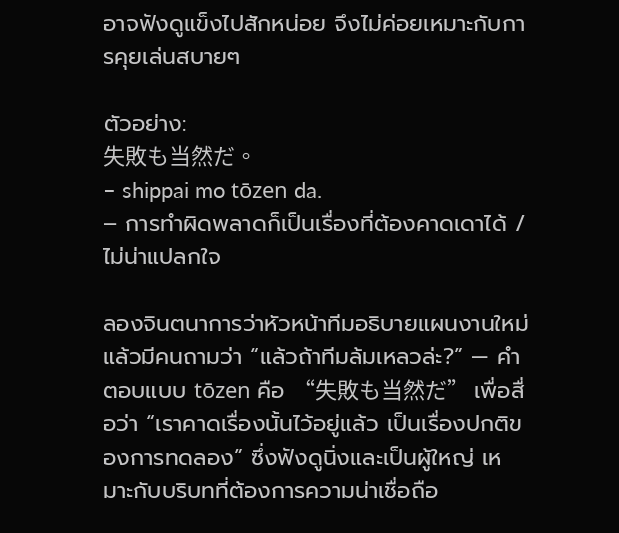อาจฟังดูแข็งไปสักหน่อย จึงไม่ค่อยเหมาะกับการคุยเล่นสบายๆ

ตัวอย่าง:
失敗も当然だ。
– shippai mo tōzen da.
– การทำผิดพลาดก็เป็นเรื่องที่ต้องคาดเดาได้ / ไม่น่าแปลกใจ

ลองจินตนาการว่าหัวหน้าทีมอธิบายแผนงานใหม่ แล้วมีคนถามว่า “แล้วถ้าทีมล้มเหลวล่ะ?” — คำตอบแบบ tōzen คือ “失敗も当然だ” เพื่อสื่อว่า “เราคาดเรื่องนั้นไว้อยู่แล้ว เป็นเรื่องปกติของการทดลอง” ซึ่งฟังดูนิ่งและเป็นผู้ใหญ่ เหมาะกับบริบทที่ต้องการความน่าเชื่อถือ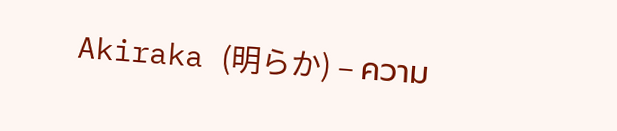Akiraka (明らか) – ความ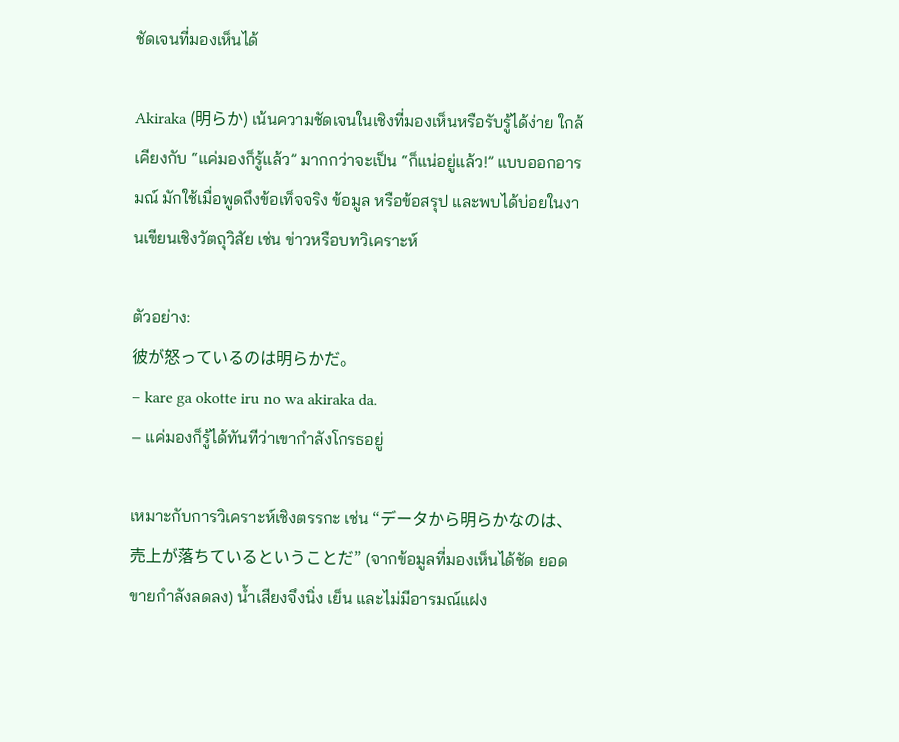ชัดเจนที่มองเห็นได้

Akiraka (明らか) เน้นความชัดเจนในเชิงที่มองเห็นหรือรับรู้ได้ง่าย ใกล้เคียงกับ “แค่มองก็รู้แล้ว” มากกว่าจะเป็น “ก็แน่อยู่แล้ว!” แบบออกอารมณ์ มักใช้เมื่อพูดถึงข้อเท็จจริง ข้อมูล หรือข้อสรุป และพบได้บ่อยในงานเขียนเชิงวัตถุวิสัย เช่น ข่าวหรือบทวิเคราะห์

ตัวอย่าง:
彼が怒っているのは明らかだ。
– kare ga okotte iru no wa akiraka da.
– แค่มองก็รู้ได้ทันทีว่าเขากำลังโกรธอยู่

เหมาะกับการวิเคราะห์เชิงตรรกะ เช่น “データから明らかなのは、売上が落ちているということだ” (จากข้อมูลที่มองเห็นได้ชัด ยอดขายกำลังลดลง) น้ำเสียงจึงนิ่ง เย็น และไม่มีอารมณ์แฝง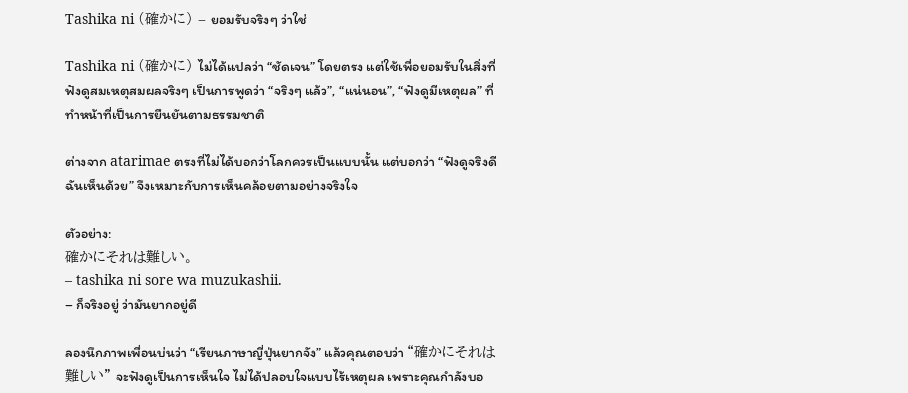Tashika ni (確かに) – ยอมรับจริงๆ ว่าใช่

Tashika ni (確かに) ไม่ได้แปลว่า “ชัดเจน” โดยตรง แต่ใช้เพื่อยอมรับในสิ่งที่ฟังดูสมเหตุสมผลจริงๆ เป็นการพูดว่า “จริงๆ แล้ว”, “แน่นอน”, “ฟังดูมีเหตุผล” ที่ทำหน้าที่เป็นการยืนยันตามธรรมชาติ

ต่างจาก atarimae ตรงที่ไม่ได้บอกว่าโลกควรเป็นแบบนั้น แต่บอกว่า “ฟังดูจริงดี ฉันเห็นด้วย” จึงเหมาะกับการเห็นคล้อยตามอย่างจริงใจ

ตัวอย่าง:
確かにそれは難しい。
– tashika ni sore wa muzukashii.
– ก็จริงอยู่ ว่ามันยากอยู่ดี

ลองนึกภาพเพื่อนบ่นว่า “เรียนภาษาญี่ปุ่นยากจัง” แล้วคุณตอบว่า “確かにそれは難しい” จะฟังดูเป็นการเห็นใจ ไม่ได้ปลอบใจแบบไร้เหตุผล เพราะคุณกำลังบอ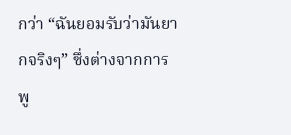กว่า “ฉันยอมรับว่ามันยากจริงๆ” ซึ่งต่างจากการพู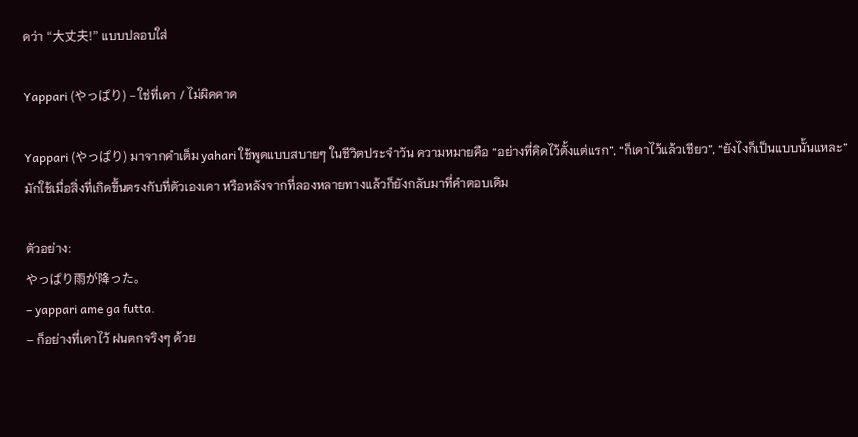ดว่า “大丈夫!” แบบปลอบใส่

Yappari (やっぱり) – ใช่ที่เดา / ไม่ผิดคาด

Yappari (やっぱり) มาจากคำเต็ม yahari ใช้พูดแบบสบายๆ ในชีวิตประจำวัน ความหมายคือ “อย่างที่คิดไว้ตั้งแต่แรก”, “ก็เดาไว้แล้วเชียว”, “ยังไงก็เป็นแบบนั้นแหละ” มักใช้เมื่อสิ่งที่เกิดขึ้นตรงกับที่ตัวเองเดา หรือหลังจากที่ลองหลายทางแล้วก็ยังกลับมาที่คำตอบเดิม

ตัวอย่าง:
やっぱり雨が降った。
– yappari ame ga futta.
– ก็อย่างที่เดาไว้ ฝนตกจริงๆ ด้วย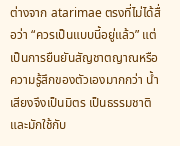ต่างจาก atarimae ตรงที่ไม่ได้สื่อว่า “ควรเป็นแบบนี้อยู่แล้ว” แต่เป็นการยืนยันสัญชาตญาณหรือความรู้สึกของตัวเองมากกว่า น้ำเสียงจึงเป็นมิตร เป็นธรรมชาติ และมักใช้กับ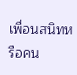เพื่อนสนิทหรือคน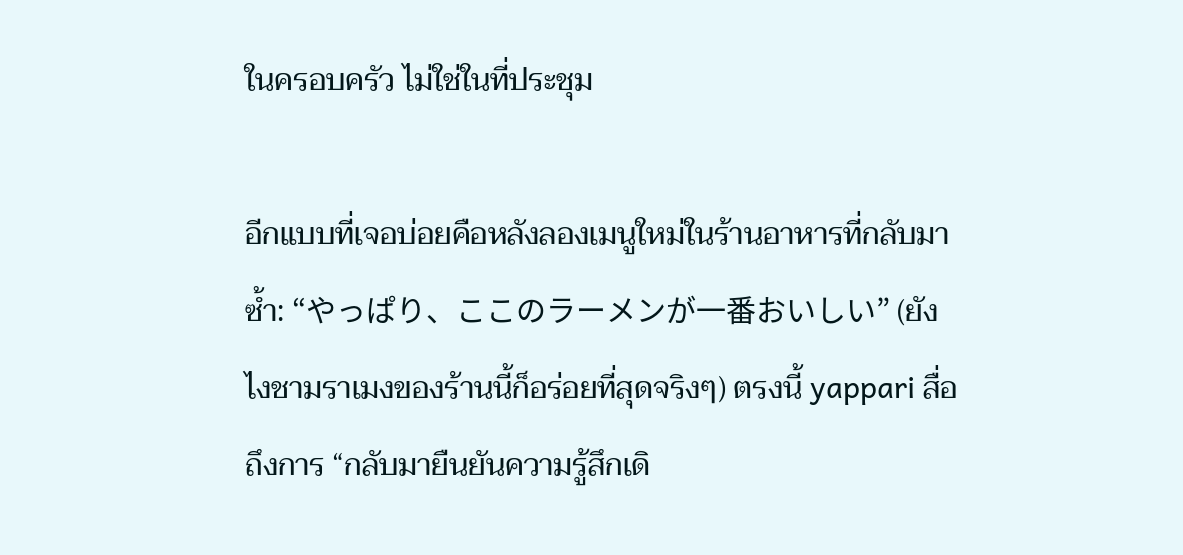ในครอบครัว ไม่ใช่ในที่ประชุม

อีกแบบที่เจอบ่อยคือหลังลองเมนูใหม่ในร้านอาหารที่กลับมาซ้ำ: “やっぱり、ここのラーメンが一番おいしい” (ยังไงชามราเมงของร้านนี้ก็อร่อยที่สุดจริงๆ) ตรงนี้ yappari สื่อถึงการ “กลับมายืนยันความรู้สึกเดิ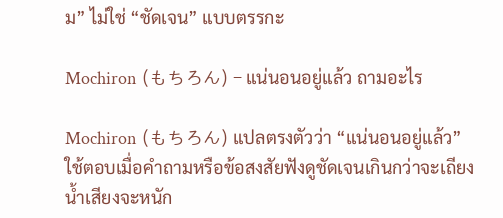ม” ไม่ใช่ “ชัดเจน” แบบตรรกะ

Mochiron (もちろん) – แน่นอนอยู่แล้ว ถามอะไร

Mochiron (もちろん) แปลตรงตัวว่า “แน่นอนอยู่แล้ว” ใช้ตอบเมื่อคำถามหรือข้อสงสัยฟังดูชัดเจนเกินกว่าจะเถียง น้ำเสียงจะหนัก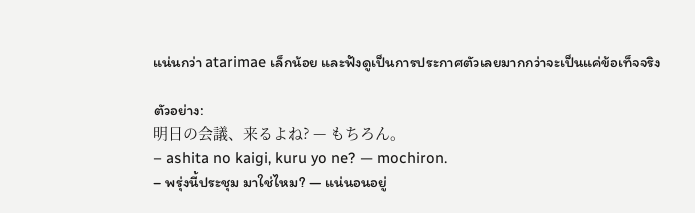แน่นกว่า atarimae เล็กน้อย และฟังดูเป็นการประกาศตัวเลยมากกว่าจะเป็นแค่ข้อเท็จจริง

ตัวอย่าง:
明日の会議、来るよね? — もちろん。
– ashita no kaigi, kuru yo ne? — mochiron.
– พรุ่งนี้ประชุม มาใช่ไหม? — แน่นอนอยู่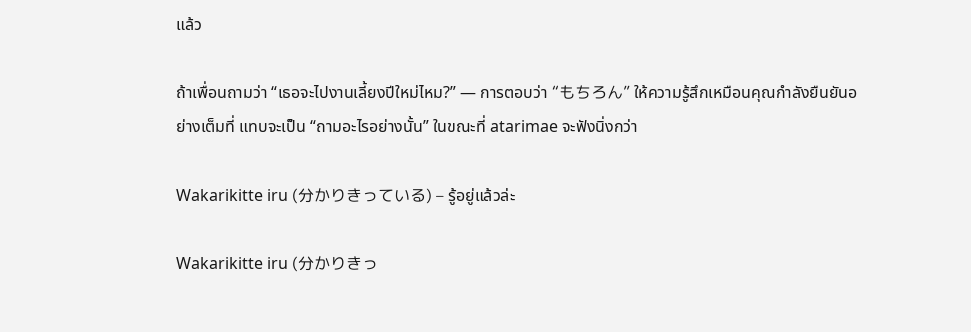แล้ว

ถ้าเพื่อนถามว่า “เธอจะไปงานเลี้ยงปีใหม่ไหม?” — การตอบว่า “もちろん” ให้ความรู้สึกเหมือนคุณกำลังยืนยันอย่างเต็มที่ แทบจะเป็น “ถามอะไรอย่างนั้น” ในขณะที่ atarimae จะฟังนิ่งกว่า

Wakarikitte iru (分かりきっている) – รู้อยู่แล้วล่ะ

Wakarikitte iru (分かりきっ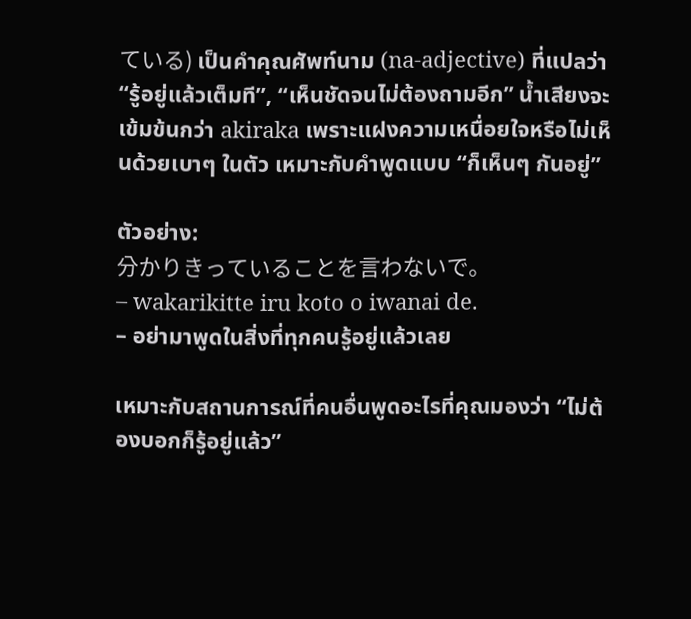ている) เป็นคำคุณศัพท์นาม (na-adjective) ที่แปลว่า “รู้อยู่แล้วเต็มที”, “เห็นชัดจนไม่ต้องถามอีก” น้ำเสียงจะเข้มข้นกว่า akiraka เพราะแฝงความเหนื่อยใจหรือไม่เห็นด้วยเบาๆ ในตัว เหมาะกับคำพูดแบบ “ก็เห็นๆ กันอยู่”

ตัวอย่าง:
分かりきっていることを言わないで。
– wakarikitte iru koto o iwanai de.
– อย่ามาพูดในสิ่งที่ทุกคนรู้อยู่แล้วเลย

เหมาะกับสถานการณ์ที่คนอื่นพูดอะไรที่คุณมองว่า “ไม่ต้องบอกก็รู้อยู่แล้ว”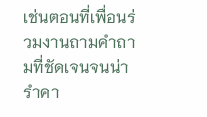เช่นตอนที่เพื่อนร่วมงานถามคำถามที่ชัดเจนจนน่ารำคา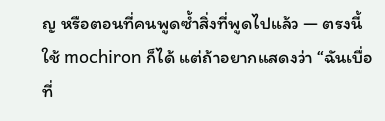ญ หรือตอนที่คนพูดซ้ำสิ่งที่พูดไปแล้ว — ตรงนี้ใช้ mochiron ก็ได้ แต่ถ้าอยากแสดงว่า “ฉันเบื่อที่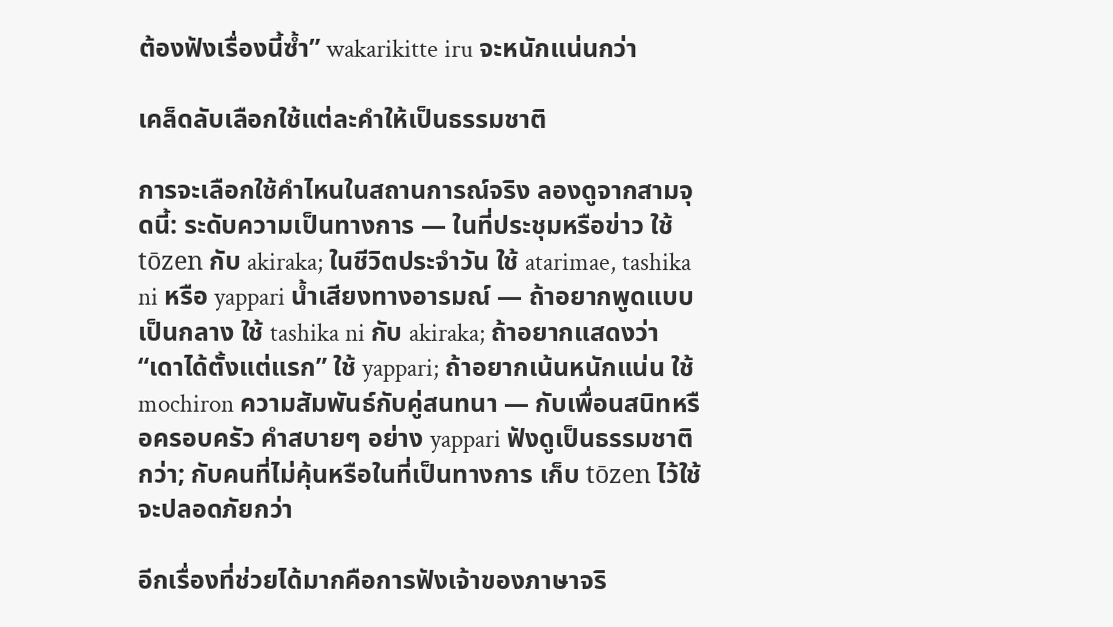ต้องฟังเรื่องนี้ซ้ำ” wakarikitte iru จะหนักแน่นกว่า

เคล็ดลับเลือกใช้แต่ละคำให้เป็นธรรมชาติ

การจะเลือกใช้คำไหนในสถานการณ์จริง ลองดูจากสามจุดนี้: ระดับความเป็นทางการ — ในที่ประชุมหรือข่าว ใช้ tōzen กับ akiraka; ในชีวิตประจำวัน ใช้ atarimae, tashika ni หรือ yappari น้ำเสียงทางอารมณ์ — ถ้าอยากพูดแบบเป็นกลาง ใช้ tashika ni กับ akiraka; ถ้าอยากแสดงว่า “เดาได้ตั้งแต่แรก” ใช้ yappari; ถ้าอยากเน้นหนักแน่น ใช้ mochiron ความสัมพันธ์กับคู่สนทนา — กับเพื่อนสนิทหรือครอบครัว คำสบายๆ อย่าง yappari ฟังดูเป็นธรรมชาติกว่า; กับคนที่ไม่คุ้นหรือในที่เป็นทางการ เก็บ tōzen ไว้ใช้จะปลอดภัยกว่า

อีกเรื่องที่ช่วยได้มากคือการฟังเจ้าของภาษาจริ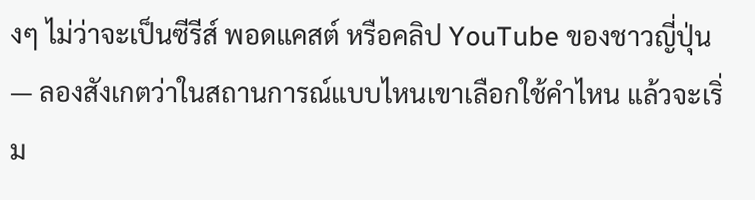งๆ ไม่ว่าจะเป็นซีรีส์ พอดแคสต์ หรือคลิป YouTube ของชาวญี่ปุ่น — ลองสังเกตว่าในสถานการณ์แบบไหนเขาเลือกใช้คำไหน แล้วจะเริ่ม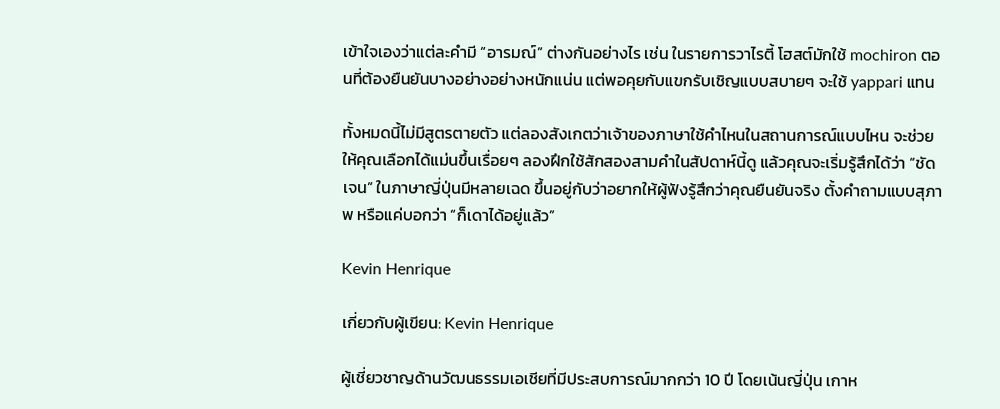เข้าใจเองว่าแต่ละคำมี “อารมณ์” ต่างกันอย่างไร เช่น ในรายการวาไรตี้ โฮสต์มักใช้ mochiron ตอนที่ต้องยืนยันบางอย่างอย่างหนักแน่น แต่พอคุยกับแขกรับเชิญแบบสบายๆ จะใช้ yappari แทน

ทั้งหมดนี้ไม่มีสูตรตายตัว แต่ลองสังเกตว่าเจ้าของภาษาใช้คำไหนในสถานการณ์แบบไหน จะช่วยให้คุณเลือกได้แม่นขึ้นเรื่อยๆ ลองฝึกใช้สักสองสามคำในสัปดาห์นี้ดู แล้วคุณจะเริ่มรู้สึกได้ว่า “ชัดเจน” ในภาษาญี่ปุ่นมีหลายเฉด ขึ้นอยู่กับว่าอยากให้ผู้ฟังรู้สึกว่าคุณยืนยันจริง ตั้งคำถามแบบสุภาพ หรือแค่บอกว่า “ก็เดาได้อยู่แล้ว”

Kevin Henrique

เกี่ยวกับผู้เขียน: Kevin Henrique

ผู้เชี่ยวชาญด้านวัฒนธรรมเอเชียที่มีประสบการณ์มากกว่า 10 ปี โดยเน้นญี่ปุ่น เกาห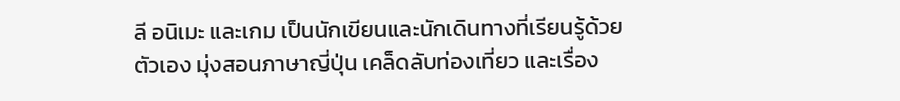ลี อนิเมะ และเกม เป็นนักเขียนและนักเดินทางที่เรียนรู้ด้วยตัวเอง มุ่งสอนภาษาญี่ปุ่น เคล็ดลับท่องเที่ยว และเรื่อง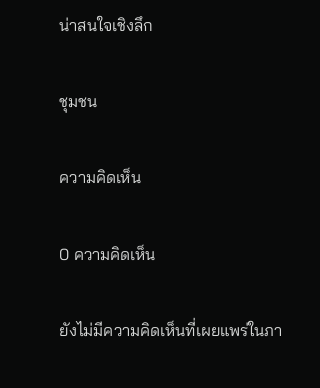น่าสนใจเชิงลึก

ชุมชน

ความคิดเห็น

0 ความคิดเห็น

ยังไม่มีความคิดเห็นที่เผยแพร่ในภา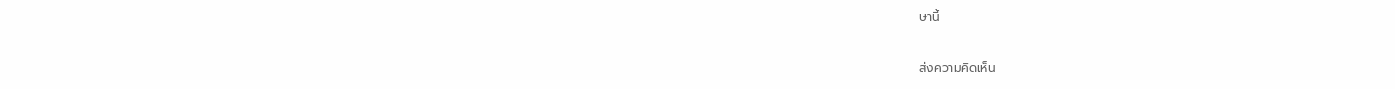ษานี้

ส่งความคิดเห็น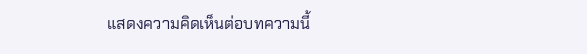แสดงความคิดเห็นต่อบทความนี้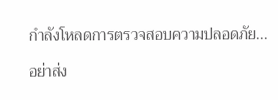กำลังโหลดการตรวจสอบความปลอดภัย...

อย่าส่ง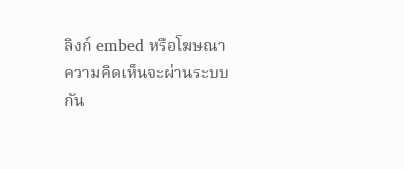ลิงก์ embed หรือโฆษณา ความคิดเห็นจะผ่านระบบกัน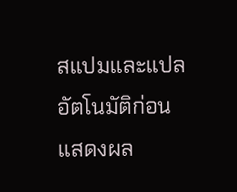สแปมและแปลอัตโนมัติก่อนแสดงผล